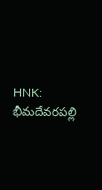HNK: భీమదేవరపల్లి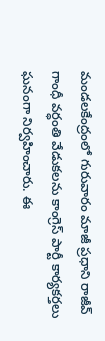మండలకేంద్రంలో గురువారం మాజీ ప్రధాని రాజీవ్ గాంధీ వర్ధంతి వేడుకలను కాంగ్రెస్ పార్టీ కార్యకర్తలు ఘనంగా నిర్వహించారు. ఈ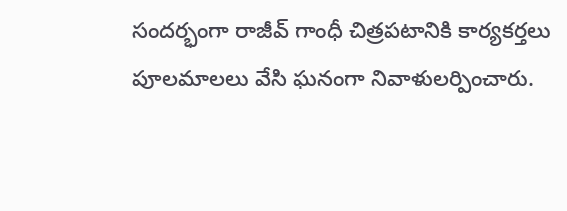సందర్భంగా రాజీవ్ గాంధీ చిత్రపటానికి కార్యకర్తలు పూలమాలలు వేసి ఘనంగా నివాళులర్పించారు.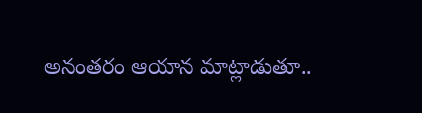అనంతరం ఆయాన మాట్లాడుతూ..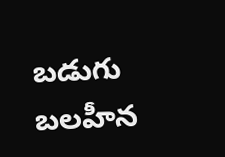బడుగు బలహీన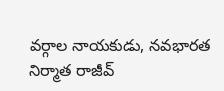వర్గాల నాయకుడు, నవభారత నిర్మాత రాజీవ్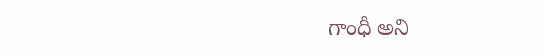గాంధీ అని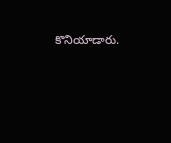కొనియాడారు.